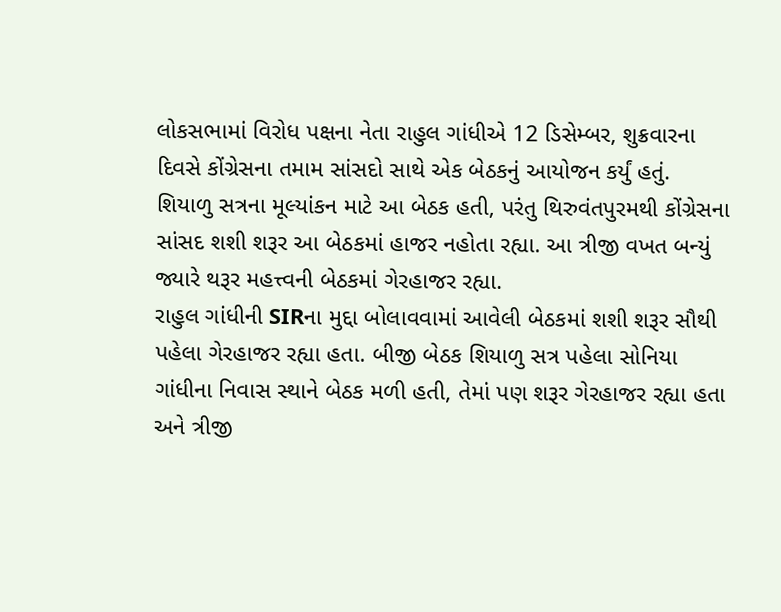લોકસભામાં વિરોધ પક્ષના નેતા રાહુલ ગાંધીએ 12 ડિસેમ્બર, શુક્રવારના દિવસે કોંગ્રેસના તમામ સાંસદો સાથે એક બેઠકનું આયોજન કર્યું હતું. શિયાળુ સત્રના મૂલ્યાંકન માટે આ બેઠક હતી, પરંતુ થિરુવંતપુરમથી કોંગ્રેસના સાંસદ શશી શરૂર આ બેઠકમાં હાજર નહોતા રહ્યા. આ ત્રીજી વખત બન્યું જ્યારે થરૂર મહત્ત્વની બેઠકમાં ગેરહાજર રહ્યા.
રાહુલ ગાંધીની SIRના મુદ્દા બોલાવવામાં આવેલી બેઠકમાં શશી શરૂર સૌથી પહેલા ગેરહાજર રહ્યા હતા. બીજી બેઠક શિયાળુ સત્ર પહેલા સોનિયા ગાંધીના નિવાસ સ્થાને બેઠક મળી હતી, તેમાં પણ શરૂર ગેરહાજર રહ્યા હતા અને ત્રીજી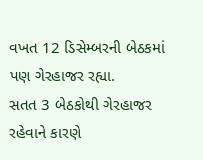વખત 12 ડિસેમ્બરની બેઠકમાં પણ ગેરહાજર રહ્યા.
સતત 3 બેઠકોથી ગેરહાજર રહેવાને કારણે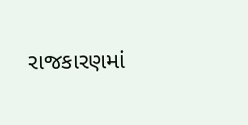રાજકારણમાં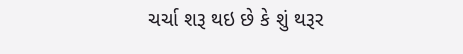ચર્ચા શરૂ થઇ છે કે શું થરૂર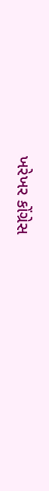ખરેખર કોંગ્રેસ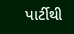પાર્ટીથી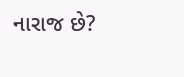નારાજ છે?